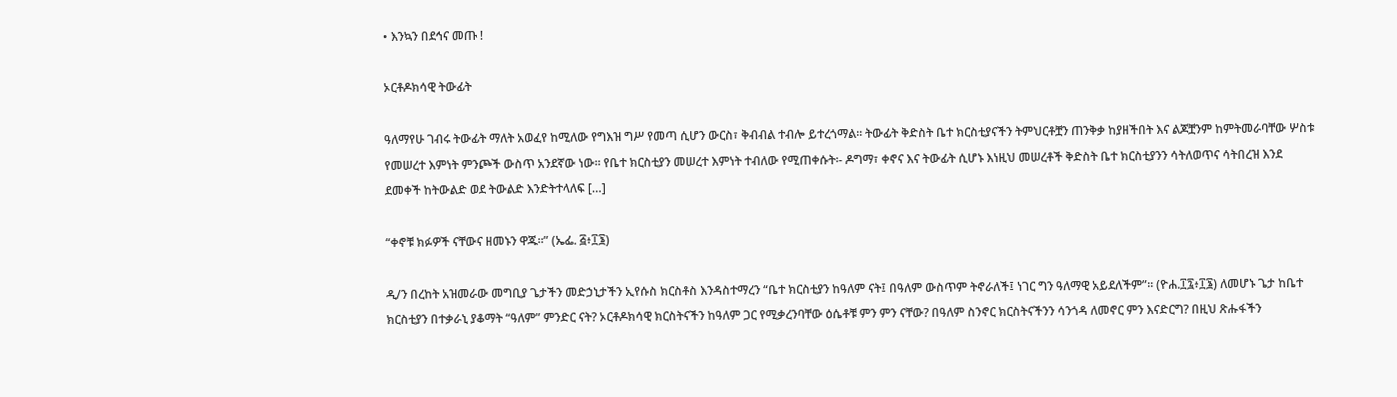• እንኳን በደኅና መጡ !

ኦርቶዶክሳዊ ትውፊት

ዓለማየሁ ገብሩ ትውፊት ማለት አወፈየ ከሚለው የግእዝ ግሥ የመጣ ሲሆን ውርስ፣ ቅብብል ተብሎ ይተረጎማል፡፡ ትውፊት ቅድስት ቤተ ክርስቲያናችን ትምህርቶቿን ጠንቅቃ ከያዘችበት እና ልጆቿንም ከምትመራባቸው ሦስቱ የመሠረተ እምነት ምንጮች ውስጥ አንደኛው ነው፡፡ የቤተ ክርስቲያን መሠረተ እምነት ተብለው የሚጠቀሱት፡- ዶግማ፣ ቀኖና እና ትውፊት ሲሆኑ እነዚህ መሠረቶች ቅድስት ቤተ ክርስቲያንን ሳትለወጥና ሳትበረዝ እንደ ደመቀች ከትውልድ ወደ ትውልድ እንድትተላለፍ […]

“ቀኖቹ ክፉዎች ናቸውና ዘመኑን ዋጁ።” (ኤፌ. ፭፥፲፮)

ዲ/ን በረከት አዝመራው መግቢያ ጌታችን መድኃኒታችን ኢየሱስ ክርስቶስ እንዳስተማረን “ቤተ ክርስቲያን ከዓለም ናት፤ በዓለም ውስጥም ትኖራለች፤ ነገር ግን ዓለማዊ አይደለችም”፡፡ (ዮሐ.፲፯፥፲፮) ለመሆኑ ጌታ ከቤተ ክርስቲያን በተቃራኒ ያቆማት “ዓለም” ምንድር ናት? ኦርቶዶክሳዊ ክርስትናችን ከዓለም ጋር የሚቃረንባቸው ዕሴቶቹ ምን ምን ናቸው? በዓለም ስንኖር ክርስትናችንን ሳንጎዳ ለመኖር ምን እናድርግ? በዚህ ጽሑፋችን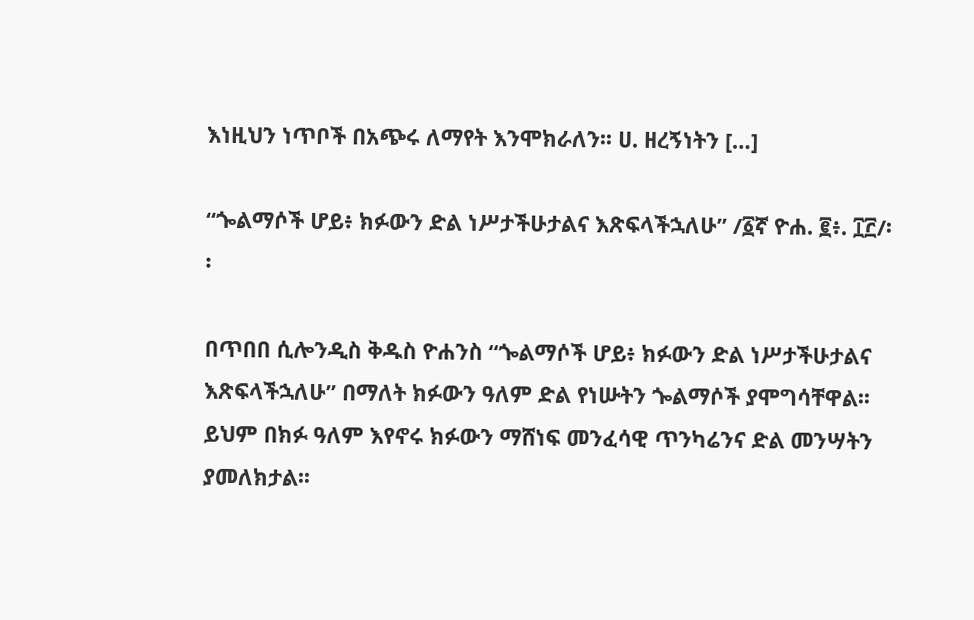እነዚህን ነጥቦች በአጭሩ ለማየት እንሞክራለን፡፡ ሀ. ዘረኝነትን […]

“ጐልማሶች ሆይ፥ ክፉውን ድል ነሥታችሁታልና እጽፍላችኋለሁ” /፩ኛ ዮሐ. ፪፥. ፲፫/፡፡

በጥበበ ሲሎንዲስ ቅዱስ ዮሐንስ “ጐልማሶች ሆይ፥ ክፉውን ድል ነሥታችሁታልና እጽፍላችኋለሁ” በማለት ክፉውን ዓለም ድል የነሡትን ጐልማሶች ያሞግሳቸዋል፡፡ ይህም በክፉ ዓለም እየኖሩ ክፉውን ማሸነፍ መንፈሳዊ ጥንካሬንና ድል መንሣትን ያመለክታል፡፡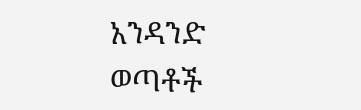አንዳንድ ወጣቶች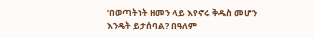‘በወጣትነት ዘመን ላይ እየኖሩ ቅዱስ መሆን እንዴት ይታሰባል? በዓለም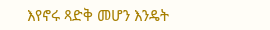እየኖሩ ጻድቅ መሆን እንዴት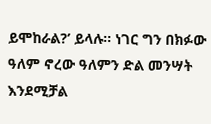ይሞከራል?’ ይላሉ፡፡ ነገር ግን በክፉው ዓለም ኖረው ዓለምን ድል መንሣት እንደሚቻል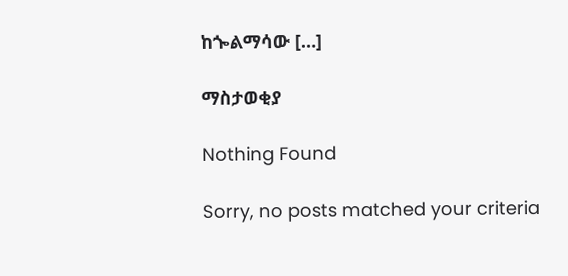ከጐልማሳው […]

ማስታወቂያ

Nothing Found

Sorry, no posts matched your criteria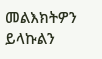መልእክትዎን ይላኩልን